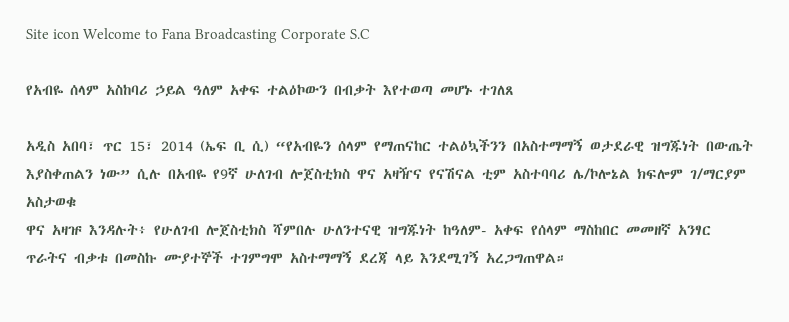Site icon Welcome to Fana Broadcasting Corporate S.C

የአብዬ ሰላም አስከባሪ ኃይል ዓለም አቀፍ ተልዕኮውን በብቃት እየተወጣ መሆኑ ተገለጸ

አዲስ አበባ፣ ጥር 15፣ 2014 (ኤፍ ቢ ሲ) “የአብዬን ሰላም የማጠናከር ተልዕኳችንን በአስተማማኝ ወታደራዊ ዝግጁነት በውጤት እያስቀጠልን ነው” ሲሉ በአብዬ የ9ኛ ሁለገብ ሎጀስቲክስ ዋና አዛዥና የናሽናል ቲም አስተባባሪ ሌ/ኮሎኔል ክፍሎም ገ/ማርያም አስታወቁ
ዋና አዛዡ እንዳሉት፥ የሁለገብ ሎጀስቲክስ ሻምበሉ ሁለንተናዊ ዝግጁነት ከዓለም- አቀፍ የሰላም ማስከበር መመዘኛ አንፃር ጥራትና ብቃቱ በመስኩ ሙያተኞች ተገምግሞ አስተማማኝ ደረጃ ላይ እንደሚገኝ አረጋግጠዋል።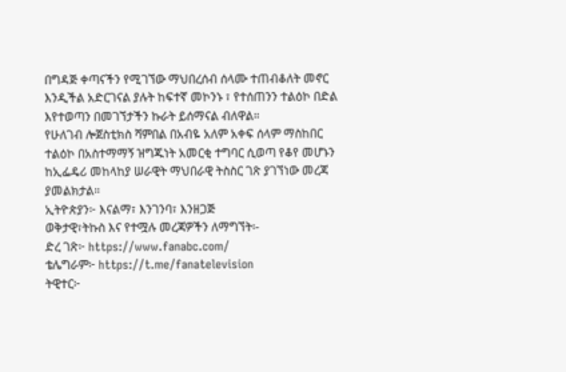በግዳጅ ቀጣናችን የሚገኘው ማህበረሰብ ሰላሙ ተጠብቆለት መኖር እንዲችል አድርገናል ያሉት ከፍተኛ መኮንኑ ፣ የተሰጠንን ተልዕኮ በድል እየተወጣን በመገኘታችን ኩራት ይሰማናል ብለዋል።
የሁለገብ ሎጀስቲክስ ሻምበል በአብዬ አለም አቀፍ ሰላም ማስከበር ተልዕኮ በአስተማማኝ ዝግጁነት አመርቂ ተግባር ሲወጣ የቆየ መሆኑን ከኢፌዴሪ መከላከያ ሠራዊት ማህበራዊ ትስስር ገጽ ያገኘነው መረጃ ያመልክታል።
ኢትዮጵያን፦ እናልማ፣ እንገንባ፣ እንዘጋጅ
ወቅታዊ፣ትኩስ እና የተሟሉ መረጃዎችን ለማግኘት፡-
ድረ ገጽ፦ https://www.fanabc.com/
ቴሌግራም፦ https://t.me/fanatelevision
ትዊተር፦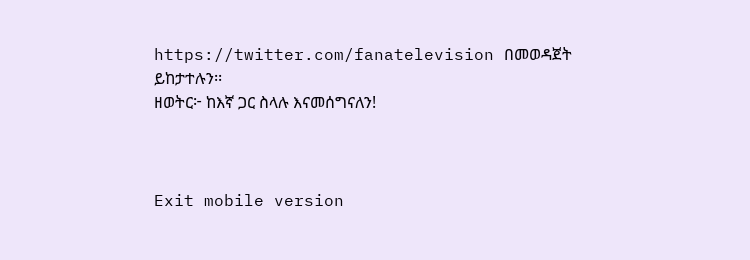https://twitter.com/fanatelevision በመወዳጀት ይከታተሉን፡፡
ዘወትር፦ ከእኛ ጋር ስላሉ እናመሰግናለን!



Exit mobile version